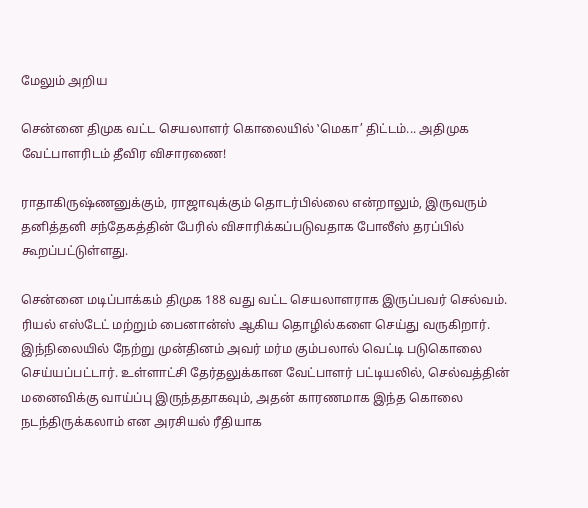மேலும் அறிய

சென்னை திமுக வட்ட செயலாளர் கொலையில் ‛மெகா’ திட்டம்... அதிமுக வேட்பாளரிடம் தீவிர விசாரணை!

ராதாகிருஷ்ணனுக்கும், ராஜாவுக்கும் தொடர்பில்லை என்றாலும், இருவரும் தனித்தனி சந்தேகத்தின் பேரில் விசாரிக்கப்படுவதாக போலீஸ் தரப்பில் கூறப்பட்டுள்ளது.

சென்னை மடிப்பாக்கம் திமுக 188 வது வட்ட செயலாளராக இருப்பவர் செல்வம். ரியல் எஸ்டேட் மற்றும் பைனான்ஸ் ஆகிய தொழில்களை செய்து வருகிறார். இந்நிலையில் நேற்று முன்தினம் அவர் மர்ம கும்பலால் வெட்டி படுகொலை செய்யப்பட்டார். உள்ளாட்சி தேர்தலுக்கான வேட்பாளர் பட்டியலில், செல்வத்தின் மனைவிக்கு வாய்ப்பு இருந்ததாகவும், அதன் காரணமாக இந்த கொலை நடந்திருக்கலாம் என அரசியல் ரீதியாக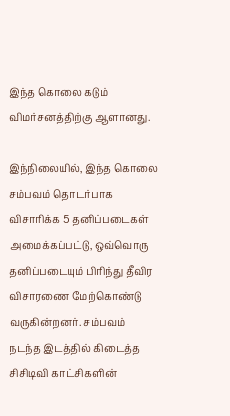இந்த கொலை கடும் விமர்சனத்திற்கு ஆளானது.

இந்நிலையில், இந்த கொலை சம்பவம் தொடர்பாக விசாரிக்க 5 தனிப்படைகள் அமைக்கப்பட்டு, ஒவ்வொரு தனிப்படையும் பிரிந்து தீவிர விசாரணை மேற்கொண்டு வருகின்றனர். சம்பவம் நடந்த இடத்தில் கிடைத்த சிசிடிவி காட்சிகளின்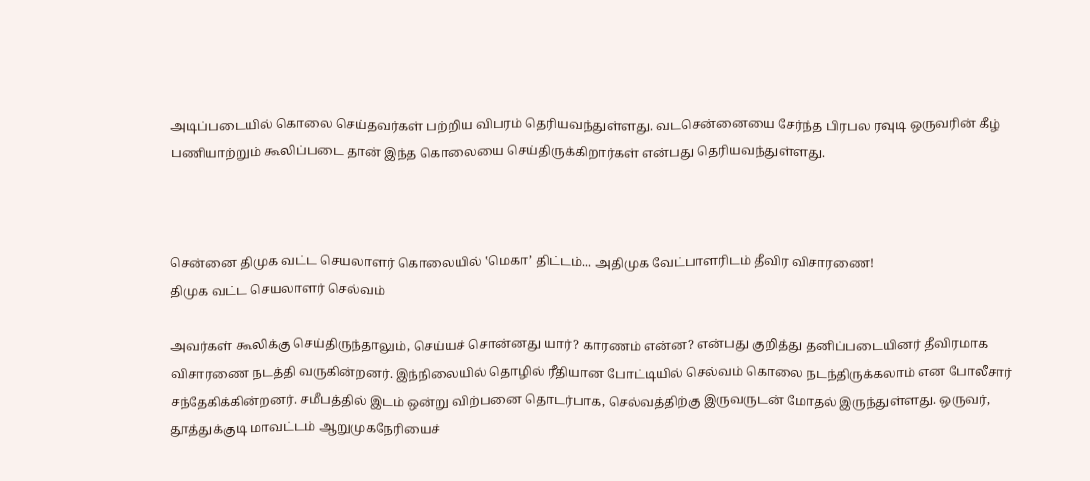அடிப்படையில் கொலை செய்தவர்கள் பற்றிய விபரம் தெரியவந்துள்ளது. வடசென்னையை சேர்ந்த பிரபல ரவுடி ஒருவரின் கீழ் பணியாற்றும் கூலிப்படை தான் இந்த கொலையை செய்திருக்கிறார்கள் என்பது தெரியவந்துள்ளது.



சென்னை திமுக வட்ட செயலாளர் கொலையில் ‛மெகா’ திட்டம்... அதிமுக வேட்பாளரிடம் தீவிர விசாரணை!
திமுக வட்ட செயலாளர் செல்வம்

அவர்கள் கூலிக்கு செய்திருந்தாலும், செய்யச் சொன்னது யார்? காரணம் என்ன? என்பது குறித்து தனிப்படையினர் தீவிரமாக விசாரணை நடத்தி வருகின்றனர். இந்நிலையில் தொழில் ரீதியான போட்டியில் செல்வம் கொலை நடந்திருக்கலாம் என போலீசார் சந்தேகிக்கின்றனர். சமீபத்தில் இடம் ஒன்று விற்பனை தொடர்பாக, செல்வத்திற்கு இருவருடன் மோதல் இருந்துள்ளது. ஒருவர், தூத்துக்குடி மாவட்டம் ஆறுமுகநேரியைச்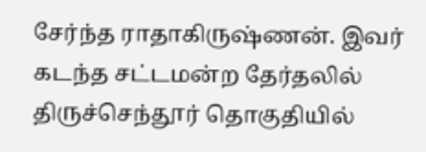சேர்ந்த ராதாகிருஷ்ணன். இவர் கடந்த சட்டமன்ற தேர்தலில் திருச்செந்தூர் தொகுதியில்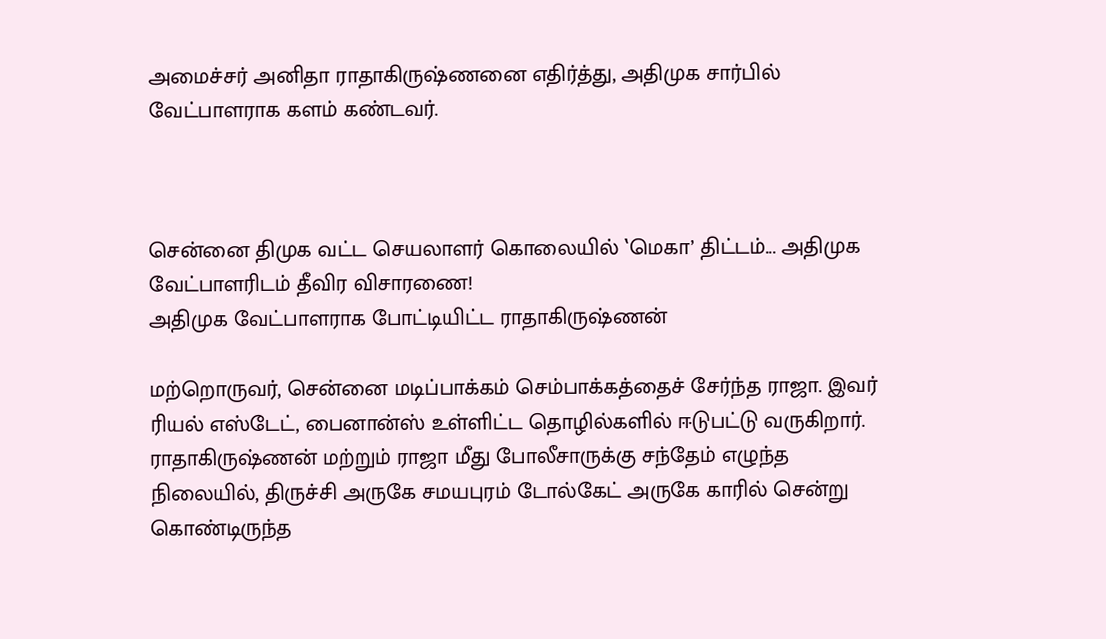அமைச்சர் அனிதா ராதாகிருஷ்ணனை எதிர்த்து, அதிமுக சார்பில் வேட்பாளராக களம் கண்டவர்.



சென்னை திமுக வட்ட செயலாளர் கொலையில் ‛மெகா’ திட்டம்... அதிமுக வேட்பாளரிடம் தீவிர விசாரணை!
அதிமுக வேட்பாளராக போட்டியிட்ட ராதாகிருஷ்ணன்

மற்றொருவர், சென்னை மடிப்பாக்கம் செம்பாக்கத்தைச் சேர்ந்த ராஜா. இவர் ரியல் எஸ்டேட், பைனான்ஸ் உள்ளிட்ட தொழில்களில் ஈடுபட்டு வருகிறார். ராதாகிருஷ்ணன் மற்றும் ராஜா மீது போலீசாருக்கு சந்தேம் எழுந்த நிலையில், திருச்சி அருகே சமயபுரம் டோல்கேட் அருகே காரில் சென்று கொண்டிருந்த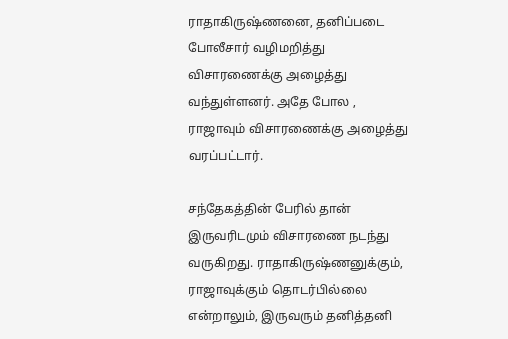ராதாகிருஷ்ணனை, தனிப்படை போலீசார் வழிமறித்து விசாரணைக்கு அழைத்து வந்துள்ளனர். அதே போல , ராஜாவும் விசாரணைக்கு அழைத்து வரப்பட்டார்.

சந்தேகத்தின் பேரில் தான் இருவரிடமும் விசாரணை நடந்து வருகிறது. ராதாகிருஷ்ணனுக்கும், ராஜாவுக்கும் தொடர்பில்லை என்றாலும், இருவரும் தனித்தனி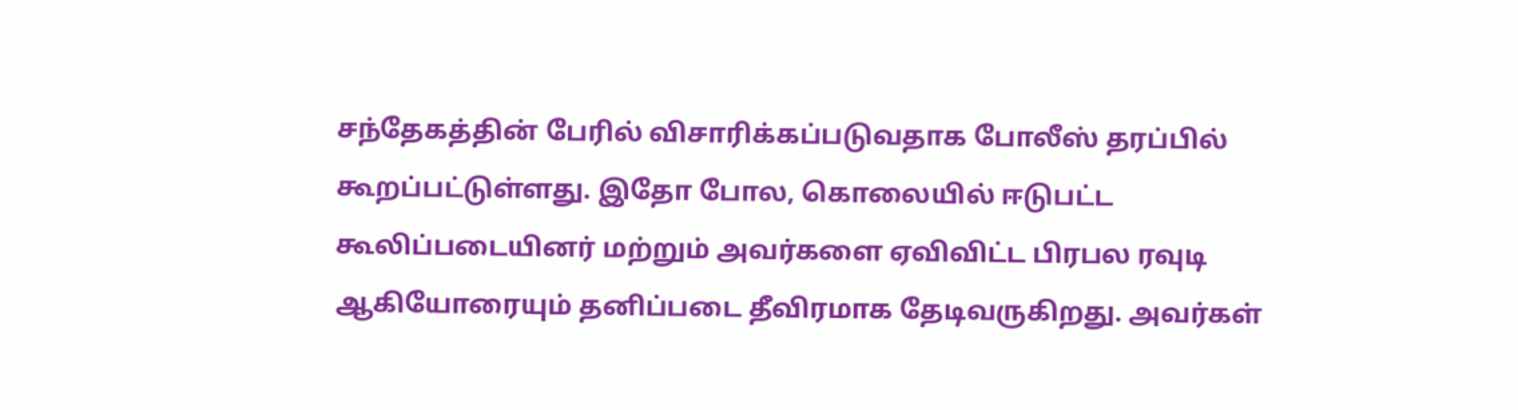சந்தேகத்தின் பேரில் விசாரிக்கப்படுவதாக போலீஸ் தரப்பில் கூறப்பட்டுள்ளது. இதோ போல, கொலையில் ஈடுபட்ட கூலிப்படையினர் மற்றும் அவர்களை ஏவிவிட்ட பிரபல ரவுடி ஆகியோரையும் தனிப்படை தீவிரமாக தேடிவருகிறது. அவர்கள்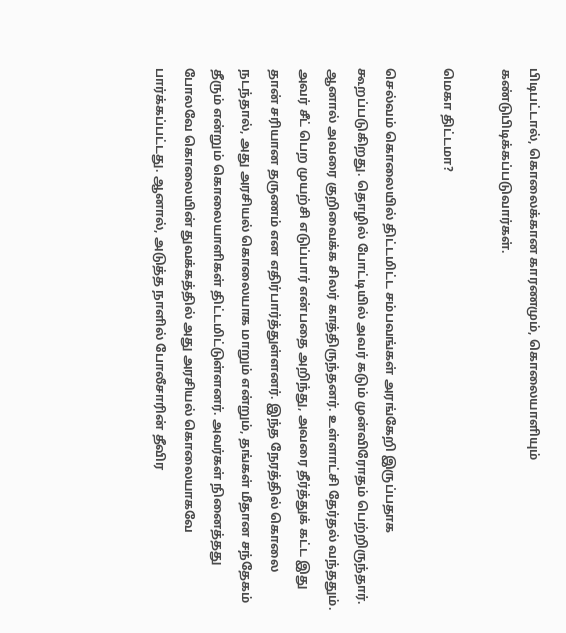பிடிபட்டால், கொலைக்கான காரணமும், கொலையாளியும் கண்டுபிடிக்கப்படுவார்கள்.

மெகா திட்டமா?

செல்வம் கொலையில் திட்டமிட்ட சம்பவங்கள் அரங்கேறி இருப்பதாக கூறப்படுகிறது. தொழில் போட்டியில் அவர் கடும் முன்விரோதம் பெற்றிருந்தார். ஆனால் அவரை குறிவைக்க சிலர் காத்திருந்தனர். உள்ளாட்சி தேர்தல் வந்ததும். அவர் சீட் பெற முயற்சி எடுப்பார் என்பதை அறிந்து, அவரை தீர்த்துக் கட்ட இது தான் சரியான தருணம் என எதிர்பார்த்துள்ளனர். இந்த நேரத்தில் கொலை நடந்தால், அது அரசியல் கொலையாக மாறும் என்றும், தங்கள் மீதான சந்தேகம் தீரும் என்றும் கொலையாளிகள் திட்டமிட்டுள்ளனர். அவர்கள் நினைத்தது போலவே கொலையின் துவக்கத்தில் அது அரசியல் கொலையாகவே பார்க்கப்பட்டது. ஆனால், அடுத்த நாளில் போலீசாரின் தீவிர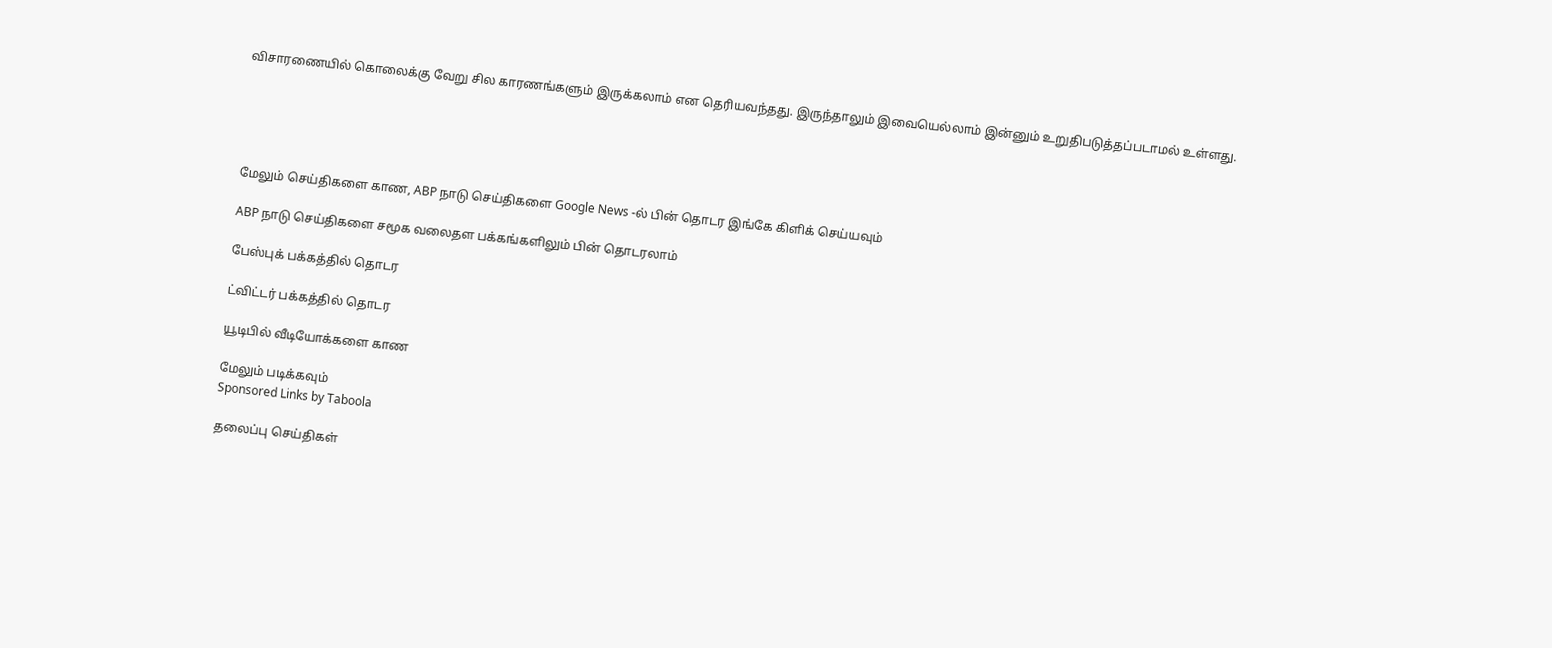விசாரணையில் கொலைக்கு வேறு சில காரணங்களும் இருக்கலாம் என தெரியவந்தது. இருந்தாலும் இவையெல்லாம் இன்னும் உறுதிபடுத்தப்படாமல் உள்ளது.





மேலும் செய்திகளை காண, ABP நாடு செய்திகளை Google News -ல் பின் தொடர இங்கே கிளிக் செய்யவும்

ABP நாடு செய்திகளை சமூக வலைதள பக்கங்களிலும் பின் தொடரலாம்

பேஸ்புக் பக்கத்தில் தொடர

ட்விட்டர் பக்கத்தில் தொடர

யூடிபில் வீடியோக்களை காண

மேலும் படிக்கவும்
Sponsored Links by Taboola

தலைப்பு செய்திகள்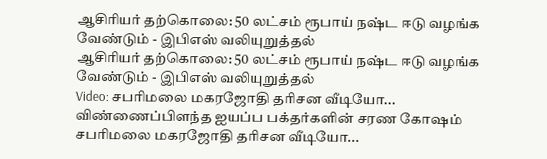ஆசிரியர் தற்கொலை: 50 லட்சம் ரூபாய் நஷ்ட ஈடு வழங்க வேண்டும் - இபிஎஸ் வலியுறுத்தல்
ஆசிரியர் தற்கொலை: 50 லட்சம் ரூபாய் நஷ்ட ஈடு வழங்க வேண்டும் - இபிஎஸ் வலியுறுத்தல்
Video: சபரிமலை மகரஜோதி தரிசன வீடியோ... விண்ணைப்பிளந்த ஐயப்ப பக்தர்களின் சரண கோஷம்
சபரிமலை மகரஜோதி தரிசன வீடியோ...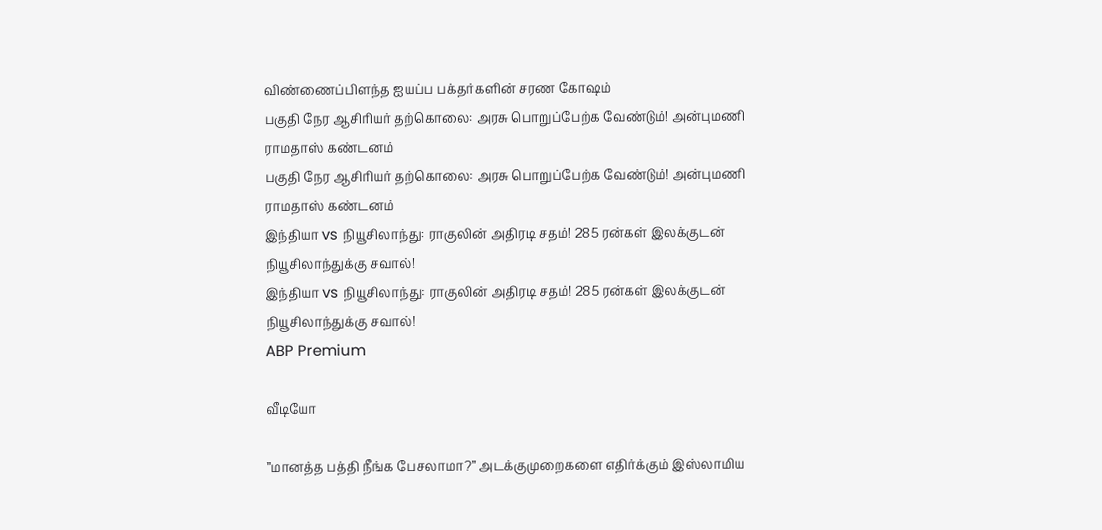விண்ணைப்பிளந்த ஐயப்ப பக்தர்களின் சரண கோஷம்
பகுதி நேர ஆசிரியர் தற்கொலை: அரசு பொறுப்பேற்க வேண்டும்! அன்புமணி ராமதாஸ் கண்டனம்
பகுதி நேர ஆசிரியர் தற்கொலை: அரசு பொறுப்பேற்க வேண்டும்! அன்புமணி ராமதாஸ் கண்டனம்
இந்தியா vs நியூசிலாந்து: ராகுலின் அதிரடி சதம்! 285 ரன்கள் இலக்குடன் நியூசிலாந்துக்கு சவால்!
இந்தியா vs நியூசிலாந்து: ராகுலின் அதிரடி சதம்! 285 ரன்கள் இலக்குடன் நியூசிலாந்துக்கு சவால்!
ABP Premium

வீடியோ

”மானத்த பத்தி நீங்க பேசலாமா?” அடக்குமுறைகளை எதிர்க்கும் இஸ்லாமிய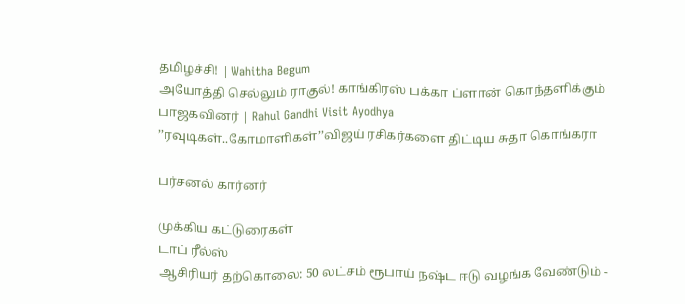தமிழச்சி! | Wahitha Begum
அயோத்தி செல்லும் ராகுல்! காங்கிரஸ் பக்கா ப்ளான் கொந்தளிக்கும் பாஜகவினர் | Rahul Gandhi Visit Ayodhya
’’ரவுடிகள்..கோமாளிகள்’’விஜய் ரசிகர்களை திட்டிய சுதா கொங்கரா

பர்சனல் கார்னர்

முக்கிய கட்டுரைகள்
டாப் ரீல்ஸ்
ஆசிரியர் தற்கொலை: 50 லட்சம் ரூபாய் நஷ்ட ஈடு வழங்க வேண்டும் -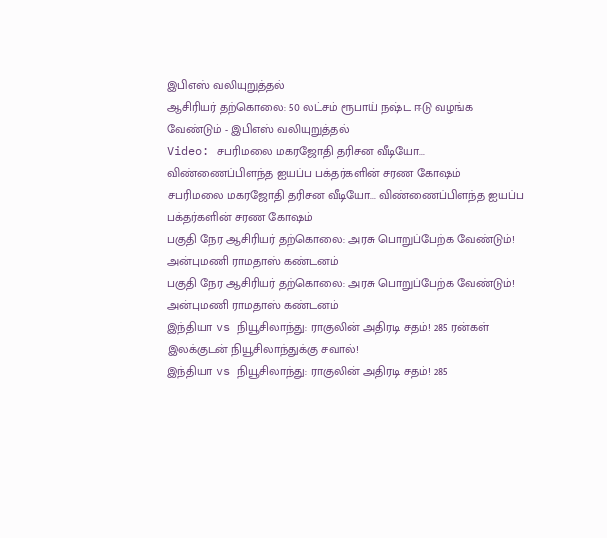இபிஎஸ் வலியுறுத்தல்
ஆசிரியர் தற்கொலை: 50 லட்சம் ரூபாய் நஷ்ட ஈடு வழங்க வேண்டும் - இபிஎஸ் வலியுறுத்தல்
Video: சபரிமலை மகரஜோதி தரிசன வீடியோ... விண்ணைப்பிளந்த ஐயப்ப பக்தர்களின் சரண கோஷம்
சபரிமலை மகரஜோதி தரிசன வீடியோ... விண்ணைப்பிளந்த ஐயப்ப பக்தர்களின் சரண கோஷம்
பகுதி நேர ஆசிரியர் தற்கொலை: அரசு பொறுப்பேற்க வேண்டும்! அன்புமணி ராமதாஸ் கண்டனம்
பகுதி நேர ஆசிரியர் தற்கொலை: அரசு பொறுப்பேற்க வேண்டும்! அன்புமணி ராமதாஸ் கண்டனம்
இந்தியா vs நியூசிலாந்து: ராகுலின் அதிரடி சதம்! 285 ரன்கள் இலக்குடன் நியூசிலாந்துக்கு சவால்!
இந்தியா vs நியூசிலாந்து: ராகுலின் அதிரடி சதம்! 285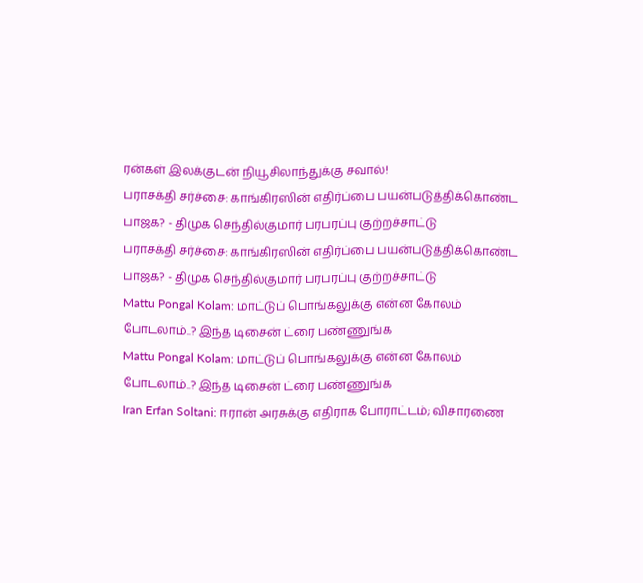ரன்கள் இலக்குடன் நியூசிலாந்துக்கு சவால்!
பராசக்தி சர்ச்சை: காங்கிரஸின் எதிர்ப்பை பயன்படுத்திக்கொண்ட பாஜக? - திமுக செந்தில்குமார் பரபரப்பு குற்றச்சாட்டு
பராசக்தி சர்ச்சை: காங்கிரஸின் எதிர்ப்பை பயன்படுத்திக்கொண்ட பாஜக? - திமுக செந்தில்குமார் பரபரப்பு குற்றச்சாட்டு
Mattu Pongal Kolam: மாட்டுப் பொங்கலுக்கு என்ன கோலம் போடலாம்..? இந்த டிசைன் ட்ரை பண்ணுங்க
Mattu Pongal Kolam: மாட்டுப் பொங்கலுக்கு என்ன கோலம் போடலாம்..? இந்த டிசைன் ட்ரை பண்ணுங்க
Iran Erfan Soltani: ஈரான் அரசுக்கு எதிராக போராட்டம்; விசாரணை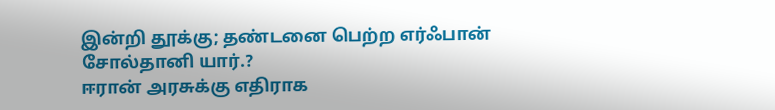இன்றி தூக்கு; தண்டனை பெற்ற எர்ஃபான் சோல்தானி யார்.?
ஈரான் அரசுக்கு எதிராக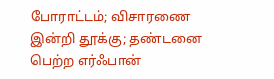போராட்டம்; விசாரணை இன்றி தூக்கு; தண்டனை பெற்ற எர்ஃபான்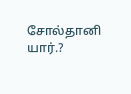சோல்தானி யார்.?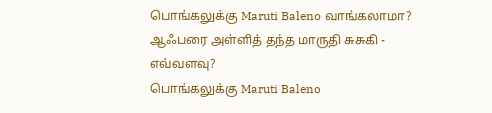பொங்கலுக்கு Maruti Baleno வாங்கலாமா? ஆஃபரை அள்ளித் தந்த மாருதி சுசுகி - எவ்வளவு?
பொங்கலுக்கு Maruti Baleno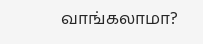வாங்கலாமா?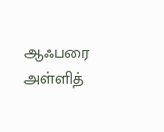ஆஃபரை அள்ளித்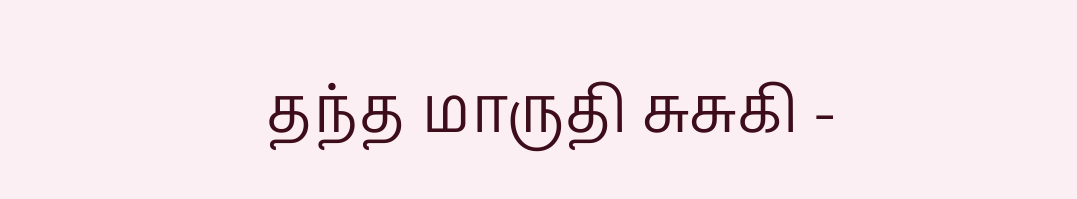தந்த மாருதி சுசுகி -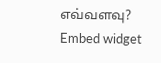எவ்வளவு?
Embed widget